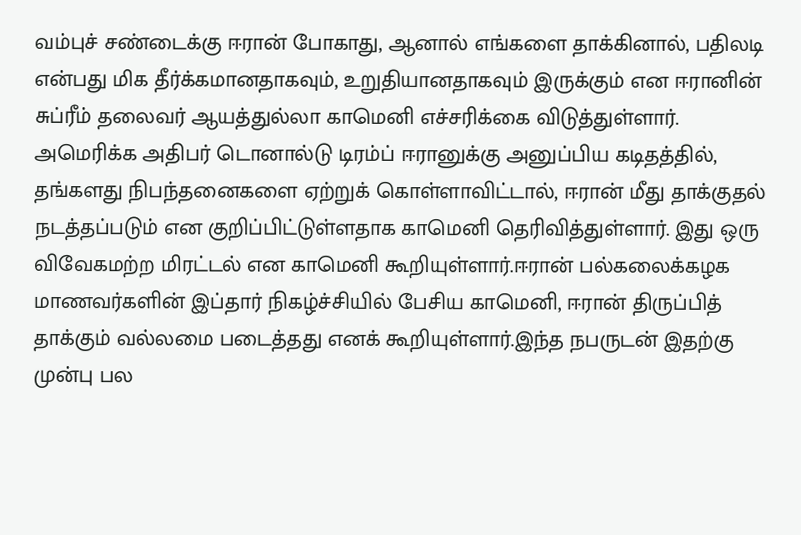வம்புச் சண்டைக்கு ஈரான் போகாது, ஆனால் எங்களை தாக்கினால், பதிலடி என்பது மிக தீர்க்கமானதாகவும், உறுதியானதாகவும் இருக்கும் என ஈரானின் சுப்ரீம் தலைவர் ஆயத்துல்லா காமெனி எச்சரிக்கை விடுத்துள்ளார்.
அமெரிக்க அதிபர் டொனால்டு டிரம்ப் ஈரானுக்கு அனுப்பிய கடிதத்தில், தங்களது நிபந்தனைகளை ஏற்றுக் கொள்ளாவிட்டால், ஈரான் மீது தாக்குதல் நடத்தப்படும் என குறிப்பிட்டுள்ளதாக காமெனி தெரிவித்துள்ளார். இது ஒரு விவேகமற்ற மிரட்டல் என காமெனி கூறியுள்ளார்.ஈரான் பல்கலைக்கழக மாணவர்களின் இப்தார் நிகழ்ச்சியில் பேசிய காமெனி, ஈரான் திருப்பித் தாக்கும் வல்லமை படைத்தது எனக் கூறியுள்ளார்.இந்த நபருடன் இதற்கு முன்பு பல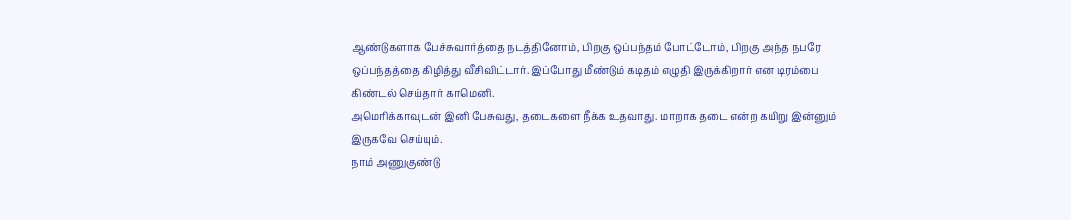ஆண்டுகளாக பேச்சுவார்த்தை நடத்தினோம், பிறகு ஒப்பந்தம் போட்டோம், பிறகு அந்த நபரே ஒப்பந்தத்தை கிழித்து வீசிவிட்டார். இப்போது மீண்டும் கடிதம் எழுதி இருக்கிறார் என டிரம்பை கிண்டல் செய்தார் காமெனி.
அமெரிக்காவுடன் இனி பேசுவது, தடைகளை நீக்க உதவாது. மாறாக தடை என்ற கயிறு இன்னும் இருகவே செய்யும்.
நாம் அணுகுண்டு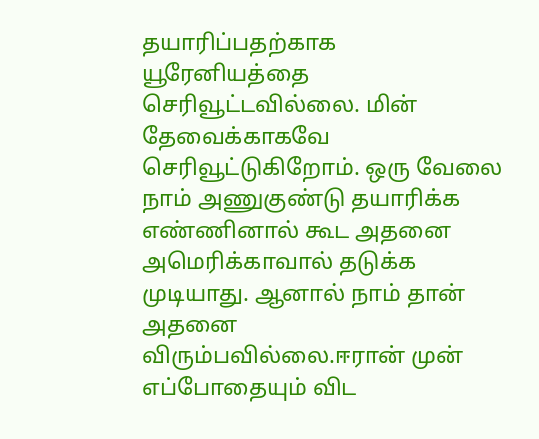தயாரிப்பதற்காக யூரேனியத்தை செரிவூட்டவில்லை. மின் தேவைக்காகவே செரிவூட்டுகிறோம். ஒரு வேலை நாம் அணுகுண்டு தயாரிக்க எண்ணினால் கூட அதனை அமெரிக்காவால் தடுக்க முடியாது. ஆனால் நாம் தான் அதனை விரும்பவில்லை.ஈரான் முன் எப்போதையும் விட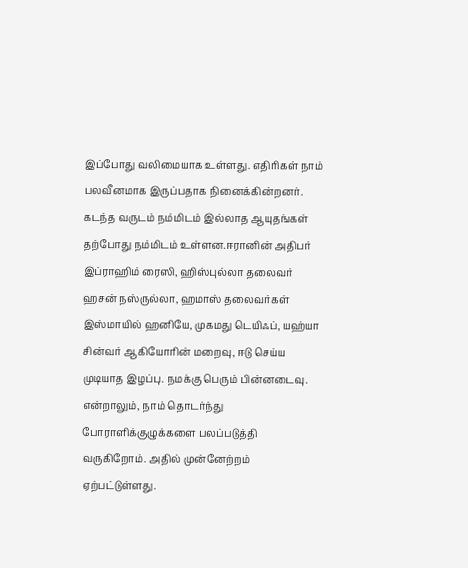இப்போது வலிமையாக உள்ளது. எதிரிகள் நாம் பலவீனமாக இருப்பதாக நினைக்கின்றனர். கடந்த வருடம் நம்மிடம் இல்லாத ஆயுதங்கள் தற்போது நம்மிடம் உள்ளன.ஈரானின் அதிபர் இப்ராஹிம் ரைஸி, ஹிஸ்புல்லா தலைவர் ஹசன் நஸ்ருல்லா, ஹமாஸ் தலைவர்கள் இஸ்மாயில் ஹனியே, முகமது டெயிஃப், யஹ்யா சின்வர் ஆகியோரின் மறைவு, ஈடு செய்ய முடியாத இழப்பு. நமக்கு பெரும் பின்னடைவு. என்றாலும், நாம் தொடர்ந்து போராளிக்குழுக்களை பலப்படுத்தி வருகிறோம். அதில் முன்னேற்றம் ஏற்பட்டுள்ளது.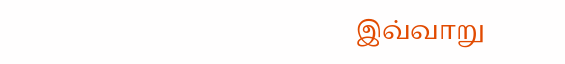இவ்வாறு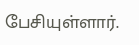பேசியுள்ளார்.